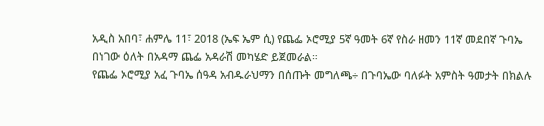አዲስ አበባ፣ ሐምሌ 11፣ 2018 (ኤፍ ኤም ሲ) የጨፌ ኦሮሚያ 5ኛ ዓመት 6ኛ የስራ ዘመን 11ኛ መደበኛ ጉባኤ በነገው ዕለት በአዳማ ጨፌ አዳራሽ መካሄድ ይጀመራል።
የጨፌ ኦሮሚያ አፈ ጉባኤ ሰዓዳ አብዱራህማን በሰጡት መግለጫ÷ በጉባኤው ባለፉት አምስት ዓመታት በክልሉ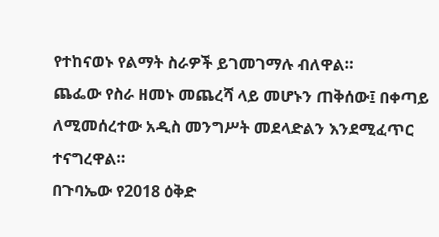የተከናወኑ የልማት ስራዎች ይገመገማሉ ብለዋል።
ጨፌው የስራ ዘመኑ መጨረሻ ላይ መሆኑን ጠቅሰው፤ በቀጣይ ለሚመሰረተው አዲስ መንግሥት መደላድልን እንደሚፈጥር ተናግረዋል።
በጉባኤው የ2018 ዕቅድ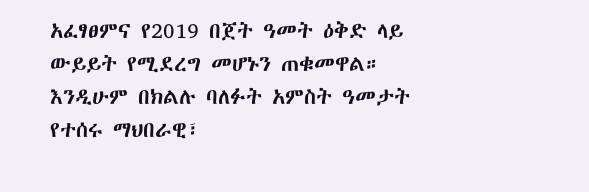አፈፃፀምና የ2019 በጀት ዓመት ዕቅድ ላይ ውይይት የሚደረግ መሆኑን ጠቁመዋል።
እንዲሁም በክልሉ ባለፉት አምስት ዓመታት የተሰሩ ማህበራዊ፣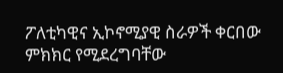ፖለቲካዊና ኢኮኖሚያዊ ስራዎች ቀርበው ምክክር የሚደረግባቸው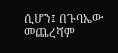ሲሆን፤ በጉባኤው መጨረሻም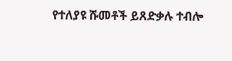የተለያዩ ሹመቶች ይጸድቃሉ ተብሎ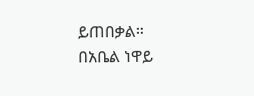ይጠበቃል።
በአቤል ነዋይ